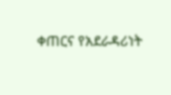ቀጠርና የአደራዳሪነት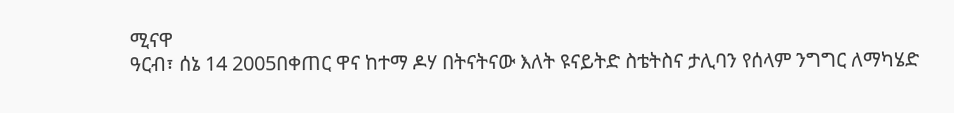ሚናዋ
ዓርብ፣ ሰኔ 14 2005በቀጠር ዋና ከተማ ዶሃ በትናትናው እለት ዩናይትድ ስቴትስና ታሊባን የሰላም ንግግር ለማካሄድ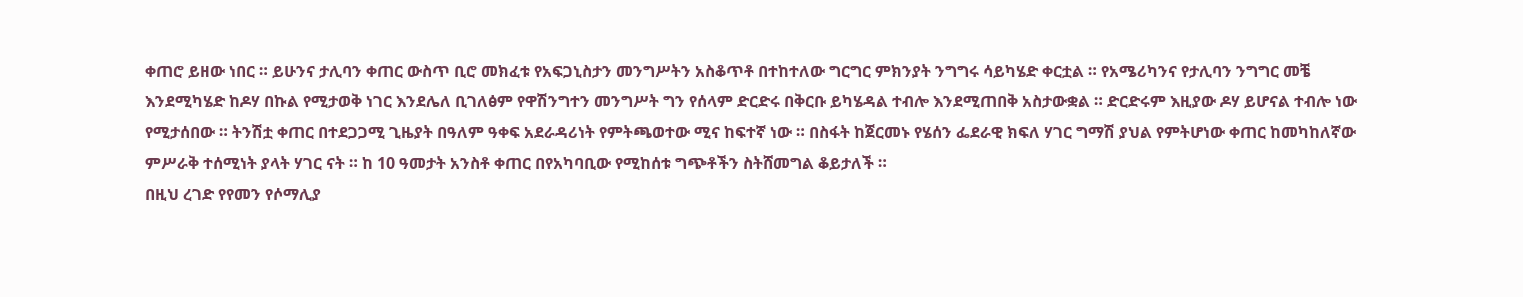ቀጠሮ ይዘው ነበር ። ይሁንና ታሊባን ቀጠር ውስጥ ቢሮ መክፈቱ የአፍጋኒስታን መንግሥትን አስቆጥቶ በተከተለው ግርግር ምክንያት ንግግሩ ሳይካሄድ ቀርቷል ። የአሜሪካንና የታሊባን ንግግር መቼ እንደሚካሄድ ከዶሃ በኩል የሚታወቅ ነገር እንደሌለ ቢገለፅም የዋሽንግተን መንግሥት ግን የሰላም ድርድሩ በቅርቡ ይካሄዳል ተብሎ እንደሚጠበቅ አስታውቋል ። ድርድሩም እዚያው ዶሃ ይሆናል ተብሎ ነው የሚታሰበው ። ትንሽቷ ቀጠር በተደጋጋሚ ጊዜያት በዓለም ዓቀፍ አደራዳሪነት የምትጫወተው ሚና ከፍተኛ ነው ። በስፋት ከጀርመኑ የሄሰን ፌደራዊ ክፍለ ሃገር ግማሽ ያህል የምትሆነው ቀጠር ከመካከለኛው ምሥራቅ ተሰሚነት ያላት ሃገር ናት ። ከ 10 ዓመታት አንስቶ ቀጠር በየአካባቢው የሚከሰቱ ግጭቶችን ስትሸመግል ቆይታለች ።
በዚህ ረገድ የየመን የሶማሊያ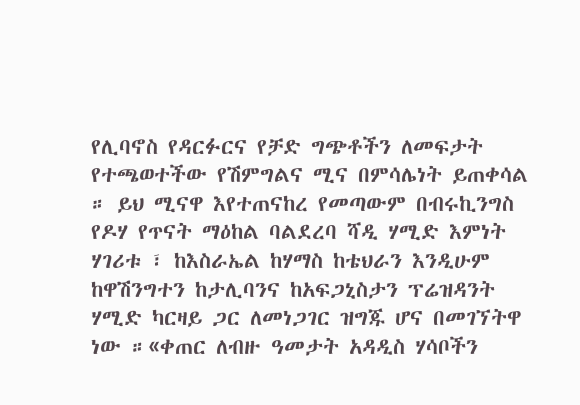የሊባኖስ የዳርፉርና የቻድ ግጭቶችን ለመፍታት የተጫወተችው የሽምግልና ሚና በምሳሌነት ይጠቀሳል ። ይህ ሚናዋ እየተጠናከረ የመጣውም በብሩኪንግስ የዶሃ የጥናት ማዕከል ባልደረባ ሻዲ ሃሚድ እምነት ሃገሪቱ ፣ ከእስራኤል ከሃማስ ከቴህራን እንዲሁም ከዋሽንግተን ከታሊባንና ከአፍጋኒስታን ፕሬዝዳንት ሃሚድ ካርዛይ ጋር ለመነጋገር ዝግጁ ሆና በመገኘትዋ ነው ።«ቀጠር ለብዙ ዓመታት አዳዲስ ሃሳቦችን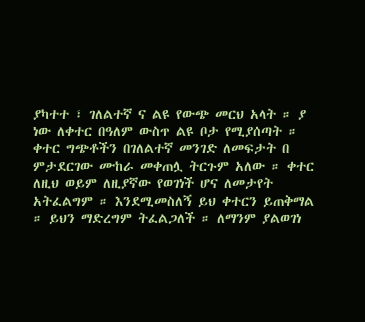ያካተተ ፣ ገለልተኛ ና ልዩ የውጭ መርህ አላት ። ያ ነው ለቀተር በዓለም ውስጥ ልዩ ቦታ የሚያሰጣት ። ቀተር ግጭቶችን በገለልተኛ መንገድ ለመፍታት በ ምታደርገው ሙከራ መቀጠሏ ትርጉም አለው ። ቀተር ለዚህ ወይም ለዚያኛው የወገነች ሆና ለመታየት አትፈልግም ። እንደሚመስለኝ ይህ ቀተርን ይጠቅማል ። ይህን ማድረግም ትፈልጋለች ። ለማንም ያልወገነ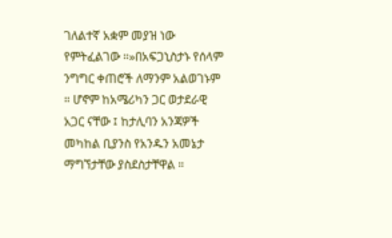ገለልተኛ አቋም መያዝ ነው የምትፈልገው ።»በአፍጋኒስታኑ የሰላም ንግግር ቀጠሮች ለማንም አልወገኑም ። ሆኖም ከአሜሪካን ጋር ወታደራዊ አጋር ናቸው ፤ ከታሊባን አንጃዎች መካከል ቢያንስ የአንዱን አመኔታ ማግኘታቸው ያስደስታቸዋል ።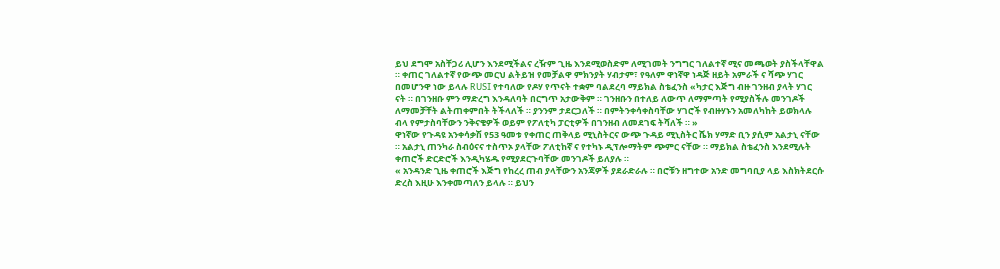ይህ ደግሞ አስቸጋሪ ሊሆን እንደሚችልና ረዥም ጊዜ እንደሚወስድም ለሚገመት ንግግር ገለልተኛ ሚና መጫወት ያስችላቸዋል ። ቀጠር ገለልተኛ የውጭ መርህ ልትይዝ የመቻልዋ ምክንያት ሃብታም፣ የዓለም ዋነኛዋ ነዳጅ ዘይት አምራች ና ሻጭ ሃገር በመሆንዋ ነው ይላሉ RUSI የተባለው የዶሃ የጥናት ተቋም ባልደረባ ማይክል ስቴፈንስ «ካታር እጅግ ብዙ ገንዘብ ያላት ሃገር ናት ። በገንዘቡ ምን ማድረግ እንዳለባት በርግጥ አታውቅም ። ገንዘቡን በተለይ ለውጥ ለማምጣት የሚያስችሉ መንገዶች ለማመቻቸት ልትጠቀምበት ትችላለች ። ያንንም ታደርጋለች ። በምትንቀሳቀስባቸው ሃገሮች የብዙሃኑን አመለካከት ይወክላሉ ብላ የምታስባቸውን ንቅናቄዎች ወይም የፖለቲካ ፓርቲዎች በገንዘብ ለመደገፍ ትሻለች ። »
ዋነኛው የጉዳዩ አንቀሳቃሽ የ53 ዓመቱ የቀጠር ጠቅላይ ሚኒስትርና ውጭ ጉዳይ ሚኒስትር ሼክ ሃማድ ቢን ያሲም አልታኒ ናቸው ። አልታኒ ጠንካራ ስብዕናና ተስጥኦ ያላቸው ፖለቲከኛ ና የተካኑ ዲፕሎማትም ጭምር ናቸው ። ማይክል ስቴፈንስ እንደሚሉት ቀጠሮች ድርድሮች እንዲካሄዱ የሚያደርጉባቸው መንገዶች ይለያሉ ።
« አንዳንድ ጊዜ ቀጠሮች እጅግ የከረረ ጠብ ያላቸውን አንጃዎች ያደራድራሉ ። በሮቹን ዘግተው አንድ መግባቢያ ላይ እስክትደርሱ ድረስ እዚሁ እንቀመጣለን ይላሉ ። ይህን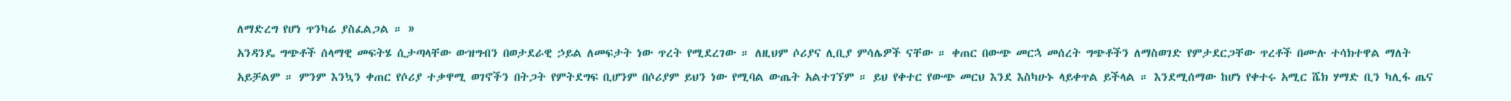ለማድረግ የሆነ ጥንካሬ ያስፈልጋል ። »
አንዳንዴ ግጭቶች ሰላማዊ መፍትሄ ሲታጣላቸው ውዝግብን በወታደራዊ ኃይል ለመፍታት ነው ጥረት የሚደረገው ። ለዚህም ሶሪያና ሊቢያ ምሳሌዎች ናቸው ። ቀጠር በውጭ መርኋ መሰረት ግጭቶችን ለማስወገድ የምታደርጋቸው ጥረቶች በሙሉ ተሳክተዋል ማለት አይቻልም ። ምንም እንኳን ቀጠር የሶሪያ ተቃዋሚ ወገኖችን በትጋት የምትደግፍ ቢሆንም በሶሪያም ይህን ነው የሚባል ውጤት አልተገኘም ። ይህ የቀተር የውጭ መርህ እንደ እስካሁኑ ላይቀጥል ይችላል ። እንደሚሰማው ከሆነ የቀተሩ አሚር ሼክ ሃማድ ቢን ካሊፋ ጤና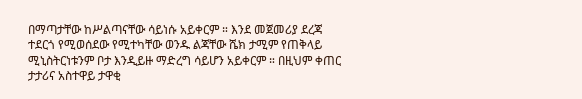በማጣታቸው ከሥልጣናቸው ሳይነሱ አይቀርም ። እንደ መጀመሪያ ደረጃ ተደርጎ የሚወሰደው የሚተካቸው ወንዱ ልጃቸው ሼክ ታሚም የጠቅላይ ሚኒስትርነቱንም ቦታ እንዲይዙ ማድረግ ሳይሆን አይቀርም ። በዚህም ቀጠር ታታሪና አስተዋይ ታዋቂ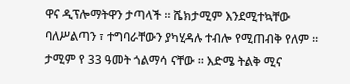ዋና ዲፕሎማትዋን ታጣላች ። ሼክታሚም እንደሚተኳቸው ባለሥልጣን ፣ ተግባራቸውን ያካሂዳሉ ተብሎ የሚጠብቅ የለም ። ታሚም የ 33 ዓመት ጎልማሳ ናቸው ። እድሜ ትልቅ ሚና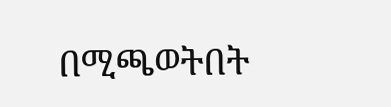በሚጫወትበት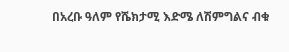በአረቡ ዓለም የሼክታሚ እድሜ ለሽምግልና ብቁ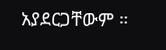አያደርጋቸውም ።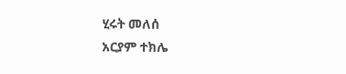ሂሩት መለሰ
አርያም ተክሌ